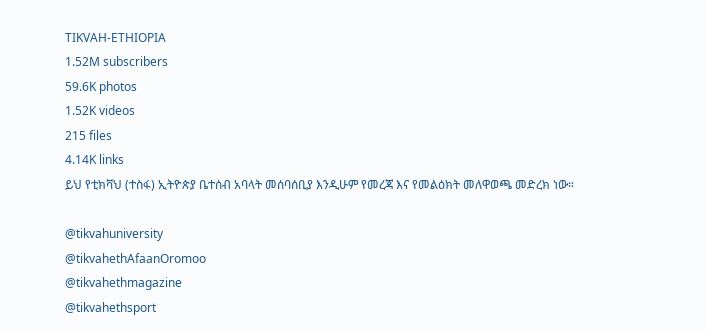TIKVAH-ETHIOPIA
1.52M subscribers
59.6K photos
1.52K videos
215 files
4.14K links
ይህ የቲክቫህ (ተስፋ) ኢትዮጵያ ቤተሰብ አባላት መሰባሰቢያ እንዲሁም የመረጃ እና የመልዕክት መለዋወጫ መድረክ ነው።

@tikvahuniversity
@tikvahethAfaanOromoo
@tikvahethmagazine
@tikvahethsport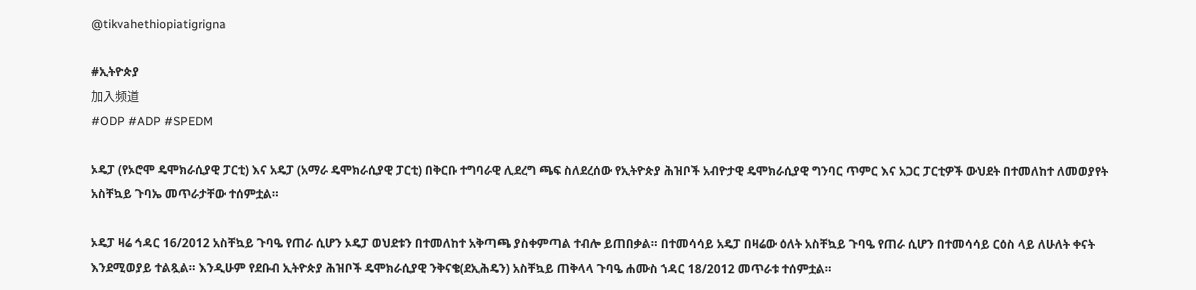@tikvahethiopiatigrigna

#ኢትዮጵያ
加入频道
#ODP #ADP #SPEDM

ኦዴፓ (የኦሮሞ ዴሞክራሲያዊ ፓርቲ) እና አዴፓ (አማራ ዴሞክራሲያዊ ፓርቲ) በቅርቡ ተግባራዊ ሊደረግ ጫፍ ስለደረሰው የኢትዮጵያ ሕዝቦች አብዮታዊ ዴሞክራሲያዊ ግንባር ጥምር እና አጋር ፓርቲዎች ውህደት በተመለከተ ለመወያየት አስቸኳይ ጉባኤ መጥራታቸው ተሰምቷል።

ኦዴፓ ዛሬ ኅዳር 16/2012 አስቸኳይ ጉባዔ የጠራ ሲሆን ኦዴፓ ወህደቱን በተመለከተ አቅጣጫ ያስቀምጣል ተብሎ ይጠበቃል። በተመሳሳይ አዴፓ በዛሬው ዕለት አስቸኳይ ጉባዔ የጠራ ሲሆን በተመሳሳይ ርዕስ ላይ ለሁለት ቀናት እንደሚወያይ ተልጿል። እንዲሁም የደቡብ ኢትዮጵያ ሕዝቦች ዴሞክራሲያዊ ንቅናቄ(ደኢሕዴን) አስቸኳይ ጠቅላላ ጉባዔ ሐሙስ ኀዳር 18/2012 መጥራቱ ተሰምቷል።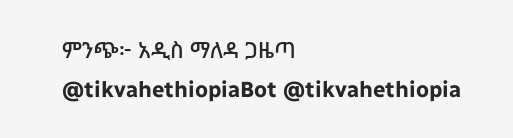ምንጭ፦ አዲስ ማለዳ ጋዜጣ
@tikvahethiopiaBot @tikvahethiopia